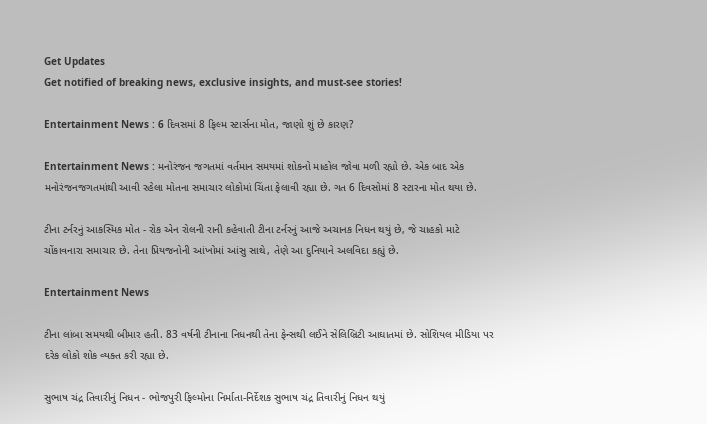Get Updates
Get notified of breaking news, exclusive insights, and must-see stories!

Entertainment News : 6 દિવસમાં 8 ફિલ્મ સ્ટાર્સના મોત, જાણો શું છે કારણ?

Entertainment News : મનોરંજન જગતમાં વર્તમાન સમયમાં શોકનો માહોલ જોવા મળી રહ્યો છે. એક બાદ એક મનોરંજનજગતમાંથી આવી રહેલા મોતના સમાચાર લોકોમાં ચિંતા ફેલાવી રહ્યા છે. ગત 6 દિવસોમાં 8 સ્ટારના મોત થયા છે.

ટીના ટર્નરનું આકસ્મિક મોત - રોક એન રોલની રાની કહેવાતી ટીના ટર્નરનું આજે અચાનક નિધન થયું છે, જે ચાહકો માટે ચોંકાવનારા સમાચાર છે. તેના પ્રિયજનોની આંખોમાં આંસુ સાથે, તેણે આ દુનિયાને અલવિદા કહ્યું છે.

Entertainment News

ટીના લાંબા સમયથી બીમાર હતી. 83 વર્ષની ટીનાના નિધનથી તેના ફેન્સથી લઈને સેલિબ્રિટી આઘાતમાં છે. સોશિયલ મીડિયા પર દરેક લોકો શોક વ્યક્ત કરી રહ્યા છે.

સુભાષ ચંદ્ર તિવારીનું નિધન - ભોજપુરી ફિલ્મોના નિર્માતા-નિર્દેશક સુભાષ ચંદ્ર તિવારીનું નિધન થયું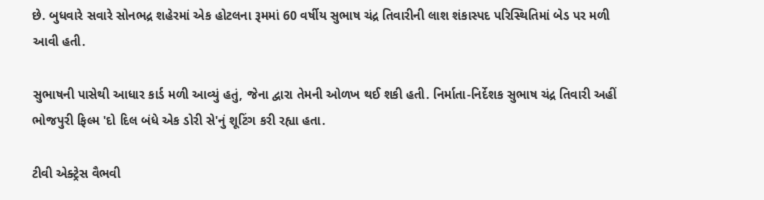છે. બુધવારે સવારે સોનભદ્ર શહેરમાં એક હોટલના રૂમમાં 60 વર્ષીય સુભાષ ચંદ્ર તિવારીની લાશ શંકાસ્પદ પરિસ્થિતિમાં બેડ પર મળી આવી હતી.

સુભાષની પાસેથી આધાર કાર્ડ મળી આવ્યું હતું, જેના દ્વારા તેમની ઓળખ થઈ શકી હતી. નિર્માતા-નિર્દેશક સુભાષ ચંદ્ર તિવારી અહીં ભોજપુરી ફિલ્મ 'દો દિલ બંધે એક ડોરી સે'નું શૂટિંગ કરી રહ્યા હતા.

ટીવી એક્ટ્રેસ વૈભવી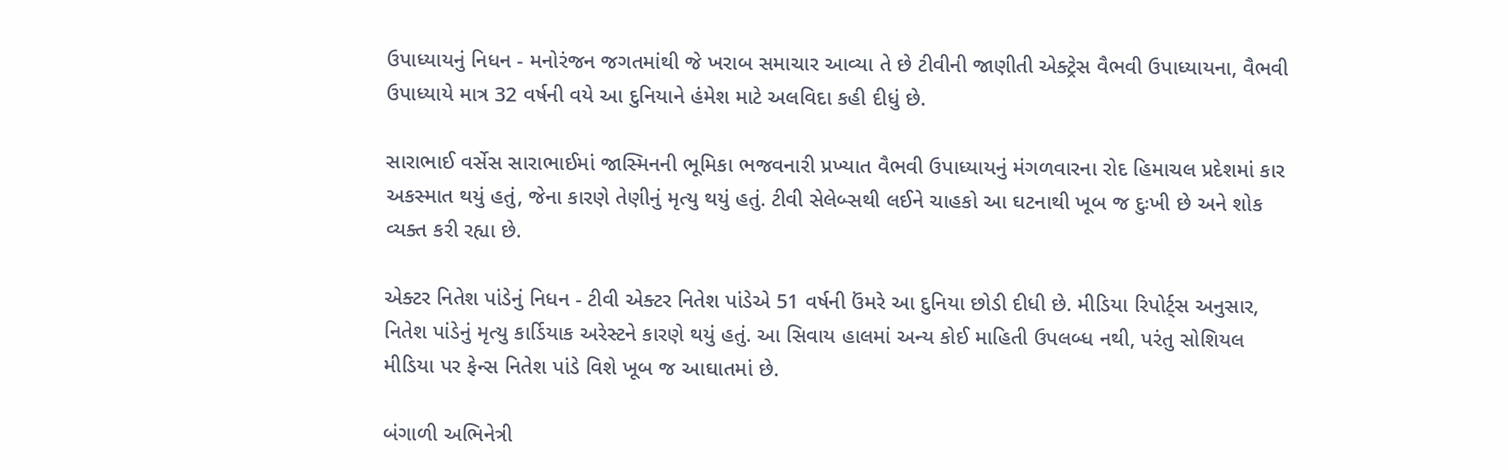ઉપાધ્યાયનું નિધન - મનોરંજન જગતમાંથી જે ખરાબ સમાચાર આવ્યા તે છે ટીવીની જાણીતી એક્ટ્રેસ વૈભવી ઉપાધ્યાયના, વૈભવી ઉપાધ્યાયે માત્ર 32 વર્ષની વયે આ દુનિયાને હંમેશ માટે અલવિદા કહી દીધું છે.

સારાભાઈ વર્સેસ સારાભાઈમાં જાસ્મિનની ભૂમિકા ભજવનારી પ્રખ્યાત વૈભવી ઉપાધ્યાયનું મંગળવારના રોદ હિમાચલ પ્રદેશમાં કાર અકસ્માત થયું હતું, જેના કારણે તેણીનું મૃત્યુ થયું હતું. ટીવી સેલેબ્સથી લઈને ચાહકો આ ઘટનાથી ખૂબ જ દુઃખી છે અને શોક વ્યક્ત કરી રહ્યા છે.

એક્ટર નિતેશ પાંડેનું નિધન - ટીવી એક્ટર નિતેશ પાંડેએ 51 વર્ષની ઉંમરે આ દુનિયા છોડી દીધી છે. મીડિયા રિપોર્ટ્સ અનુસાર, નિતેશ પાંડેનું મૃત્યુ કાર્ડિયાક અરેસ્ટને કારણે થયું હતું. આ સિવાય હાલમાં અન્ય કોઈ માહિતી ઉપલબ્ધ નથી, પરંતુ સોશિયલ મીડિયા પર ફેન્સ નિતેશ પાંડે વિશે ખૂબ જ આઘાતમાં છે.

બંગાળી અભિનેત્રી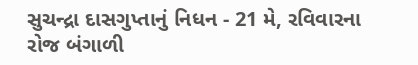સુચન્દ્રા દાસગુપ્તાનું નિધન - 21 મે, રવિવારના રોજ બંગાળી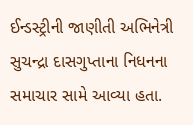ઈન્ડસ્ટ્રીની જાણીતી અભિનેત્રી સુચન્દ્રા દાસગુપ્તાના નિધનના સમાચાર સામે આવ્યા હતા.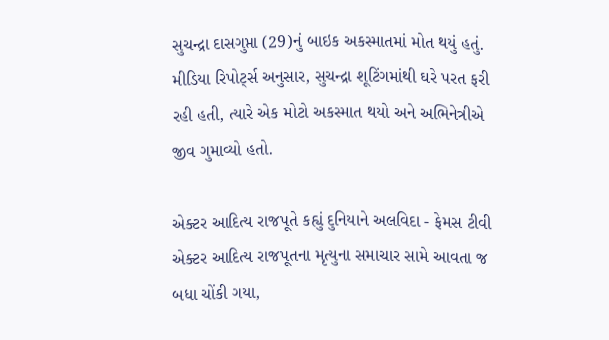સુચન્દ્રા દાસગુપ્તા (29)નું બાઇક અકસ્માતમાં મોત થયું હતું. મીડિયા રિપોર્ટ્સ અનુસાર, સુચન્દ્રા શૂટિંગમાંથી ઘરે પરત ફરી રહી હતી, ત્યારે એક મોટો અકસ્માત થયો અને અભિનેત્રીએ જીવ ગુમાવ્યો હતો.

એક્ટર આદિત્ય રાજપૂતે કહ્યું દુનિયાને અલવિદા - ફેમસ ટીવી એક્ટર આદિત્ય રાજપૂતના મૃત્યુના સમાચાર સામે આવતા જ બધા ચોંકી ગયા,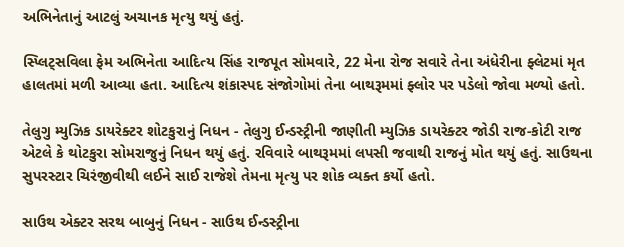અભિનેતાનું આટલું અચાનક મૃત્યુ થયું હતું.

સ્પ્લિટ્સવિલા ફેમ અભિનેતા આદિત્ય સિંહ રાજપૂત સોમવારે, 22 મેના રોજ સવારે તેના અંધેરીના ફ્લેટમાં મૃત હાલતમાં મળી આવ્યા હતા. આદિત્ય શંકાસ્પદ સંજોગોમાં તેના બાથરૂમમાં ફ્લોર પર પડેલો જોવા મળ્યો હતો.

તેલુગુ મ્યુઝિક ડાયરેક્ટર શોટકુરાનું નિધન - તેલુગુ ઈન્ડસ્ટ્રીની જાણીતી મ્યુઝિક ડાયરેક્ટર જોડી રાજ-કોટી રાજ એટલે કે થોટકુરા સોમરાજુનું નિધન થયું હતું. રવિવારે બાથરૂમમાં લપસી જવાથી રાજનું મોત થયું હતું. સાઉથના સુપરસ્ટાર ચિરંજીવીથી લઈને સાઈ રાજેશે તેમના મૃત્યુ પર શોક વ્યક્ત કર્યો હતો.

સાઉથ એક્ટર સરથ બાબુનું નિધન - સાઉથ ઈન્ડસ્ટ્રીના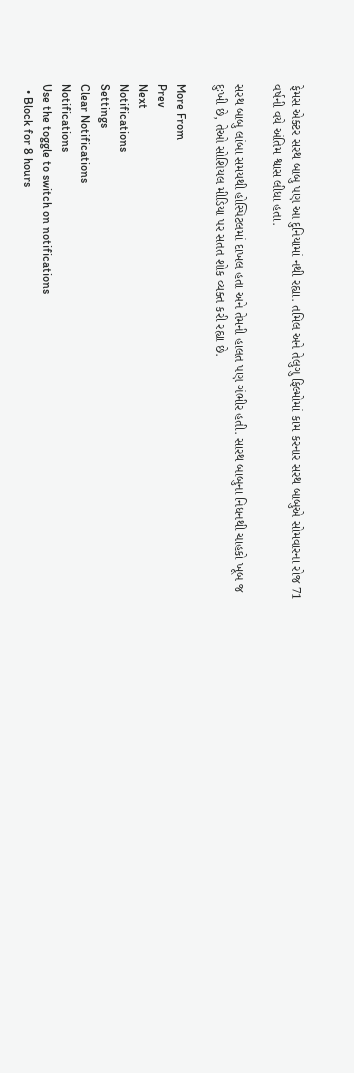ફેમસ એક્ટર સરથ બાબુ પણ આ દુનિયામાં નથી રહ્યા. તમિલ અને તેલુગુ ફિલ્મોમાં કામ કરનાર સરથ બાબુએ સોમવારના રોજ 71 વર્ષની વયે અંતિમ શ્વાસ લીધા હતા.

સરથ બાબુ લાંબા સમયથી હોસ્પિટલમાં દાખલ હતા અને તેમની હાલત પણ ગંભીર હતી. સારથ બાબુના નિધનથી ચાહકો ખૂબ જ દુઃખી છે, તેઓ સોશિયલ મીડિયા પર સતત શોક વ્યક્ત કરી રહ્યા છે.

More From
Prev
Next
Notifications
Settings
Clear Notifications
Notifications
Use the toggle to switch on notifications
  • Block for 8 hours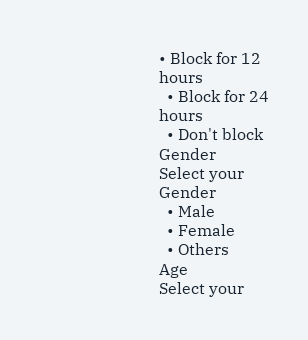• Block for 12 hours
  • Block for 24 hours
  • Don't block
Gender
Select your Gender
  • Male
  • Female
  • Others
Age
Select your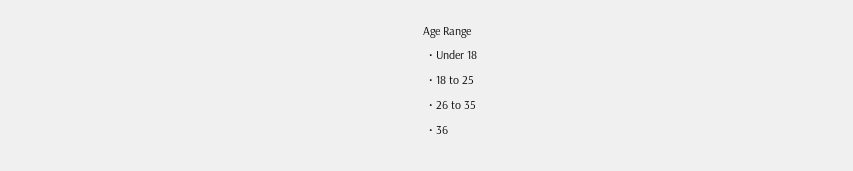Age Range
  • Under 18
  • 18 to 25
  • 26 to 35
  • 36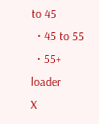to 45
  • 45 to 55
  • 55+
loader
X